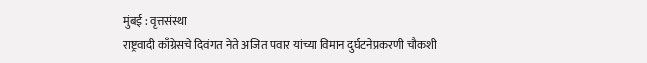मुंबई : वृत्तसंस्था
राष्ट्रवादी काँग्रेसचे दिवंगत नेते अजित पवार यांच्या विमान दुर्घटनेप्रकरणी चौकशी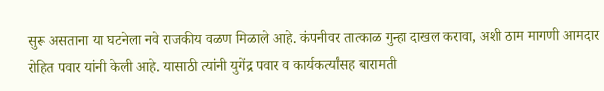सुरू असताना या घटनेला नवे राजकीय वळण मिळाले आहे. कंपनीवर तात्काळ गुन्हा दाखल करावा, अशी ठाम मागणी आमदार रोहित पवार यांनी केली आहे. यासाठी त्यांनी युगेंद्र पवार व कार्यकर्त्यांसह बारामती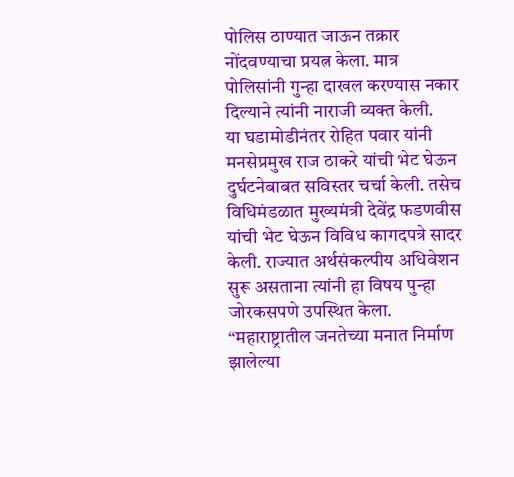पोलिस ठाण्यात जाऊन तक्रार नोंदवण्याचा प्रयत्न केला. मात्र पोलिसांनी गुन्हा दाखल करण्यास नकार दिल्याने त्यांनी नाराजी व्यक्त केली.
या घडामोडीनंतर रोहित पवार यांनी मनसेप्रमुख राज ठाकरे यांची भेट घेऊन दुर्घटनेबाबत सविस्तर चर्चा केली. तसेच विधिमंडळात मुख्यमंत्री देवेंद्र फडणवीस यांची भेट घेऊन विविध कागदपत्रे सादर केली. राज्यात अर्थसंकल्पीय अधिवेशन सुरू असताना त्यांनी हा विषय पुन्हा जोरकसपणे उपस्थित केला.
“महाराष्ट्रातील जनतेच्या मनात निर्माण झालेल्या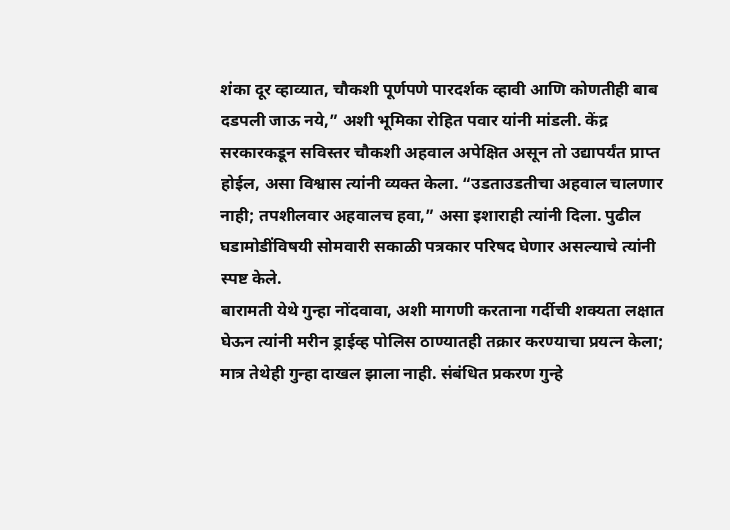शंका दूर व्हाव्यात, चौकशी पूर्णपणे पारदर्शक व्हावी आणि कोणतीही बाब दडपली जाऊ नये,” अशी भूमिका रोहित पवार यांनी मांडली. केंद्र सरकारकडून सविस्तर चौकशी अहवाल अपेक्षित असून तो उद्यापर्यंत प्राप्त होईल, असा विश्वास त्यांनी व्यक्त केला. “उडताउडतीचा अहवाल चालणार नाही; तपशीलवार अहवालच हवा,” असा इशाराही त्यांनी दिला. पुढील घडामोडींविषयी सोमवारी सकाळी पत्रकार परिषद घेणार असल्याचे त्यांनी स्पष्ट केले.
बारामती येथे गुन्हा नोंदवावा, अशी मागणी करताना गर्दीची शक्यता लक्षात घेऊन त्यांनी मरीन ड्राईव्ह पोलिस ठाण्यातही तक्रार करण्याचा प्रयत्न केला; मात्र तेथेही गुन्हा दाखल झाला नाही. संबंधित प्रकरण गुन्हे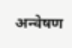अन्वेषण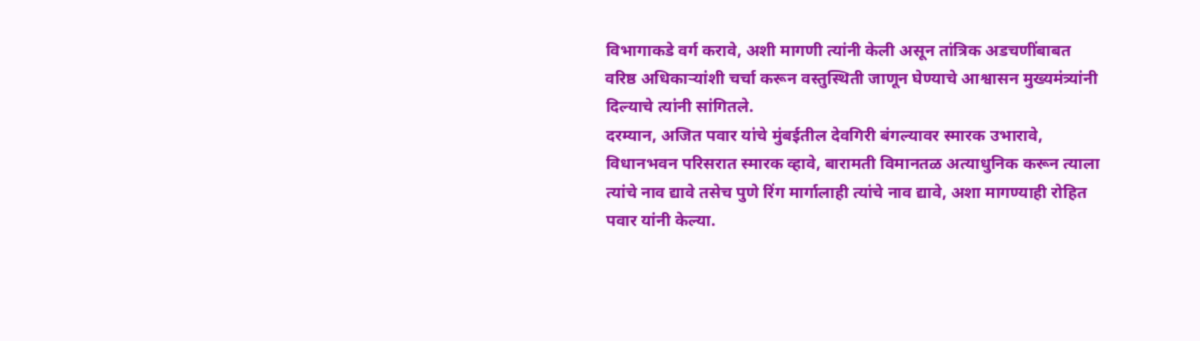विभागाकडे वर्ग करावे, अशी मागणी त्यांनी केली असून तांत्रिक अडचणींबाबत वरिष्ठ अधिकाऱ्यांशी चर्चा करून वस्तुस्थिती जाणून घेण्याचे आश्वासन मुख्यमंत्र्यांनी दिल्याचे त्यांनी सांगितले.
दरम्यान, अजित पवार यांचे मुंबईतील देवगिरी बंगल्यावर स्मारक उभारावे, विधानभवन परिसरात स्मारक व्हावे, बारामती विमानतळ अत्याधुनिक करून त्याला त्यांचे नाव द्यावे तसेच पुणे रिंग मार्गालाही त्यांचे नाव द्यावे, अशा मागण्याही रोहित पवार यांनी केल्या.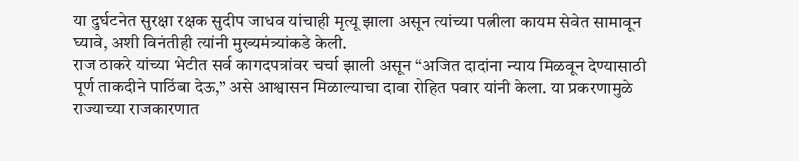या दुर्घटनेत सुरक्षा रक्षक सुदीप जाधव यांचाही मृत्यू झाला असून त्यांच्या पत्नीला कायम सेवेत सामावून घ्यावे, अशी विनंतीही त्यांनी मुख्यमंत्र्यांकडे केली.
राज ठाकरे यांच्या भेटीत सर्व कागदपत्रांवर चर्चा झाली असून “अजित दादांना न्याय मिळवून देण्यासाठी पूर्ण ताकदीने पाठिंबा देऊ,” असे आश्वासन मिळाल्याचा दावा रोहित पवार यांनी केला. या प्रकरणामुळे राज्याच्या राजकारणात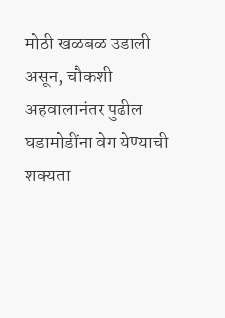मोठी खळबळ उडाली असून, चौकशी अहवालानंतर पुढील घडामोडींना वेग येण्याची शक्यता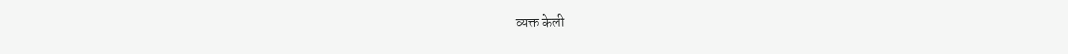व्यक्त केली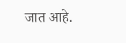जात आहे.